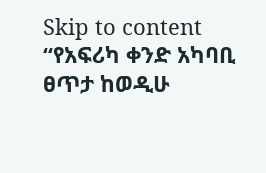Skip to content
“የአፍሪካ ቀንድ አካባቢ ፀጥታ ከወዲሁ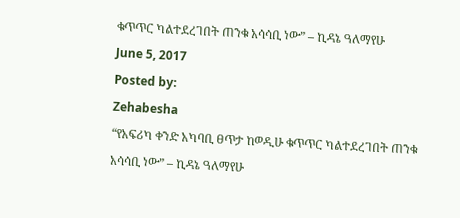ቁጥጥር ካልተደረገበት ጠንቁ አሳሳቢ ነው” – ኪዳኔ ዓለማየሁ
June 5, 2017
Posted by:
Zehabesha
“የአፍሪካ ቀንድ አካባቢ ፀጥታ ከወዲሁ ቁጥጥር ካልተደረገበት ጠንቁ አሳሳቢ ነው” – ኪዳኔ ዓለማየሁ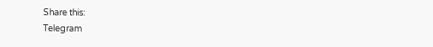Share this:
Telegram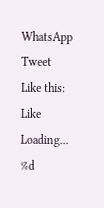WhatsApp
Tweet
Like this:
Like
Loading...
%d